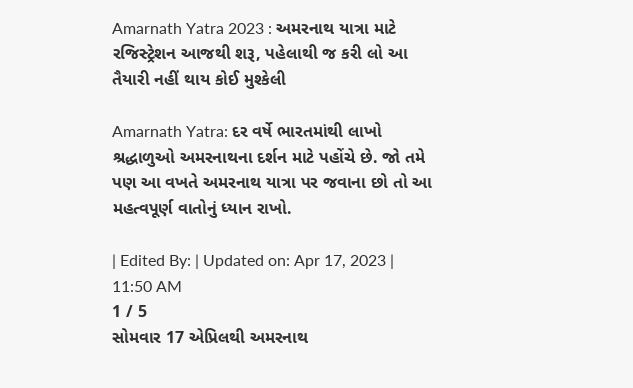Amarnath Yatra 2023 : અમરનાથ યાત્રા માટે રજિસ્ટ્રેશન આજથી શરૂ, પહેલાથી જ કરી લો આ તૈયારી નહીં થાય કોઈ મુશ્કેલી

Amarnath Yatra: દર વર્ષે ભારતમાંથી લાખો શ્રદ્ધાળુઓ અમરનાથના દર્શન માટે પહોંચે છે. જો તમે પણ આ વખતે અમરનાથ યાત્રા પર જવાના છો તો આ મહત્વપૂર્ણ વાતોનું ધ્યાન રાખો.

| Edited By: | Updated on: Apr 17, 2023 | 11:50 AM
1 / 5
સોમવાર 17 એપ્રિલથી અમરનાથ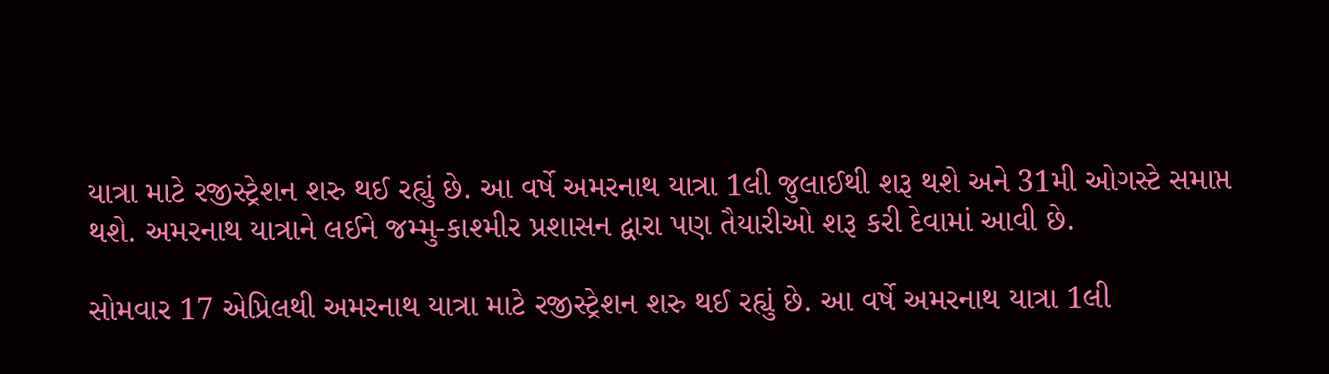યાત્રા માટે રજીસ્ટ્રેશન શરુ થઈ રહ્યું છે. આ વર્ષે અમરનાથ યાત્રા 1લી જુલાઈથી શરૂ થશે અને 31મી ઓગસ્ટે સમાપ્ત થશે. અમરનાથ યાત્રાને લઈને જમ્મુ-કાશ્મીર પ્રશાસન દ્વારા પણ તૈયારીઓ શરૂ કરી દેવામાં આવી છે.

સોમવાર 17 એપ્રિલથી અમરનાથ યાત્રા માટે રજીસ્ટ્રેશન શરુ થઈ રહ્યું છે. આ વર્ષે અમરનાથ યાત્રા 1લી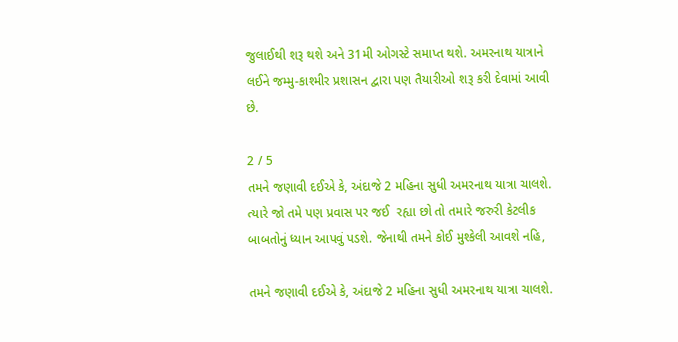જુલાઈથી શરૂ થશે અને 31મી ઓગસ્ટે સમાપ્ત થશે. અમરનાથ યાત્રાને લઈને જમ્મુ-કાશ્મીર પ્રશાસન દ્વારા પણ તૈયારીઓ શરૂ કરી દેવામાં આવી છે.

2 / 5
તમને જણાવી દઈએ કે, અંદાજે 2 મહિના સુધી અમરનાથ યાત્રા ચાલશે. ત્યારે જો તમે પણ પ્રવાસ પર જઈ  રહ્યા છો તો તમારે જરુરી કેટલીક બાબતોનું ધ્યાન આપવું પડશે. જેનાથી તમને કોઈ મુશ્કેલી આવશે નહિ,

તમને જણાવી દઈએ કે, અંદાજે 2 મહિના સુધી અમરનાથ યાત્રા ચાલશે.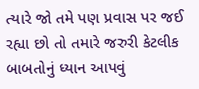ત્યારે જો તમે પણ પ્રવાસ પર જઈ રહ્યા છો તો તમારે જરુરી કેટલીક બાબતોનું ધ્યાન આપવું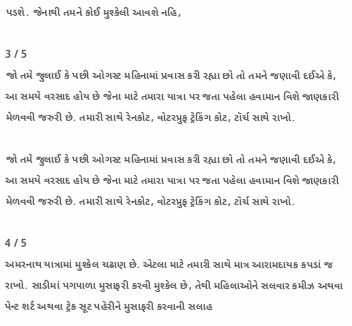પડશે. જેનાથી તમને કોઈ મુશ્કેલી આવશે નહિ,

3 / 5
જો તમે જુલાઈ કે પછી ઓગસ્ટ મહિનામાં પ્રવાસ કરી રહ્યા છો તો તમને જણાવી દઈએ કે, આ સમયે વરસાદ હોય છે જેના માટે તમારા યાત્રા પર જતા પહેલા હવામાન વિશે જાણકારી મેળવવી જરુરી છે. તમારી સાથે રેનકોટ, વોટરપ્રુફ ટ્રેકિંગ કોટ, ટૉર્ચ સાથે રાખો.

જો તમે જુલાઈ કે પછી ઓગસ્ટ મહિનામાં પ્રવાસ કરી રહ્યા છો તો તમને જણાવી દઈએ કે, આ સમયે વરસાદ હોય છે જેના માટે તમારા યાત્રા પર જતા પહેલા હવામાન વિશે જાણકારી મેળવવી જરુરી છે. તમારી સાથે રેનકોટ, વોટરપ્રુફ ટ્રેકિંગ કોટ, ટૉર્ચ સાથે રાખો.

4 / 5
અમરનાથ યાત્રામાં મુશ્કેલ ચઢાણ છે. એટલા માટે તમારી સાથે માત્ર આરામદાયક કપડાં જ રાખો. સાડીમાં પગપાળા મુસાફરી કરવી મુશ્કેલ છે, તેથી મહિલાઓને સલવાર કમીઝ અથવા પેન્ટ શર્ટ અથવા ટ્રેક સૂટ પહેરીને મુસાફરી કરવાની સલાહ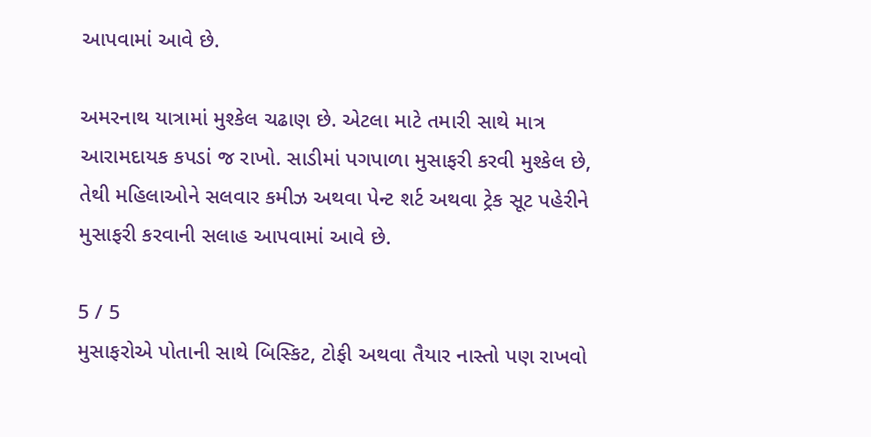આપવામાં આવે છે.

અમરનાથ યાત્રામાં મુશ્કેલ ચઢાણ છે. એટલા માટે તમારી સાથે માત્ર આરામદાયક કપડાં જ રાખો. સાડીમાં પગપાળા મુસાફરી કરવી મુશ્કેલ છે, તેથી મહિલાઓને સલવાર કમીઝ અથવા પેન્ટ શર્ટ અથવા ટ્રેક સૂટ પહેરીને મુસાફરી કરવાની સલાહ આપવામાં આવે છે.

5 / 5
મુસાફરોએ પોતાની સાથે બિસ્કિટ, ટોફી અથવા તૈયાર નાસ્તો પણ રાખવો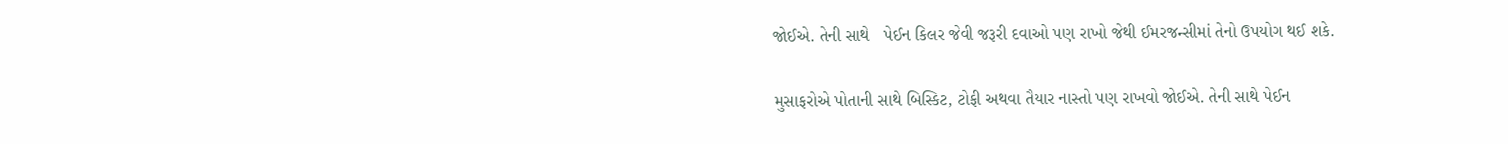જોઈએ. તેની સાથે   પેઈન કિલર જેવી જરૂરી દવાઓ પણ રાખો જેથી ઈમરજન્સીમાં તેનો ઉપયોગ થઈ શકે.

મુસાફરોએ પોતાની સાથે બિસ્કિટ, ટોફી અથવા તૈયાર નાસ્તો પણ રાખવો જોઈએ. તેની સાથે પેઈન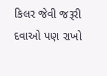કિલર જેવી જરૂરી દવાઓ પણ રાખો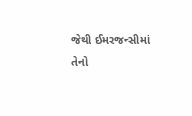જેથી ઈમરજન્સીમાં તેનો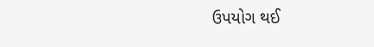ઉપયોગ થઈ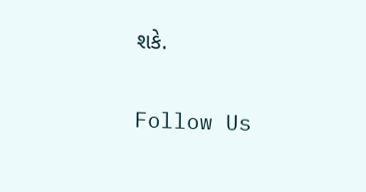શકે.

Follow Us